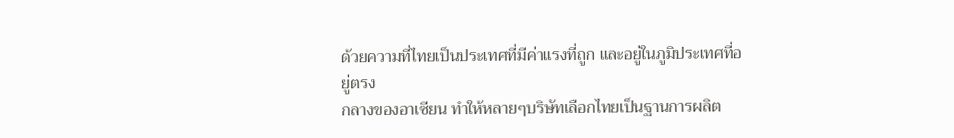ด้วยความที่ไทยเป็นประเทศที่มีค่าแรงที่ถูก และอยู่ในภูมิประเทศที่อยู่ตรง
กลางของอาเซียน ทำให้หลายๆบริษัทเลือกไทยเป็นฐานการผลิต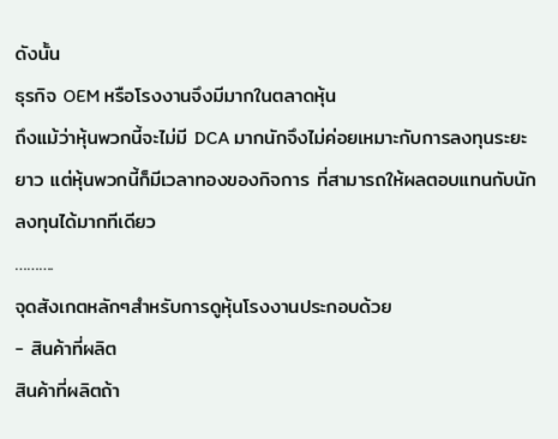ดังนั้น
ธุรกิจ OEM หรือโรงงานจึงมีมากในตลาดหุ้น
ถึงแม้ว่าหุ้นพวกนี้จะไม่มี DCA มากนักจึงไม่ค่อยเหมาะกับการลงทุนระยะ
ยาว แต่หุ้นพวกนี้ก็มีเวลาทองของกิจการ ที่สามารถให้ผลตอบแทนกับนัก
ลงทุนได้มากทีเดียว
……….
จุดสังเกตหลักๆสำหรับการดูหุ้นโรงงานประกอบด้วย
- สินค้าที่ผลิต
สินค้าที่ผลิตถ้า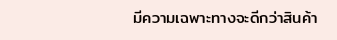มีความเฉพาะทางจะดีกว่าสินค้า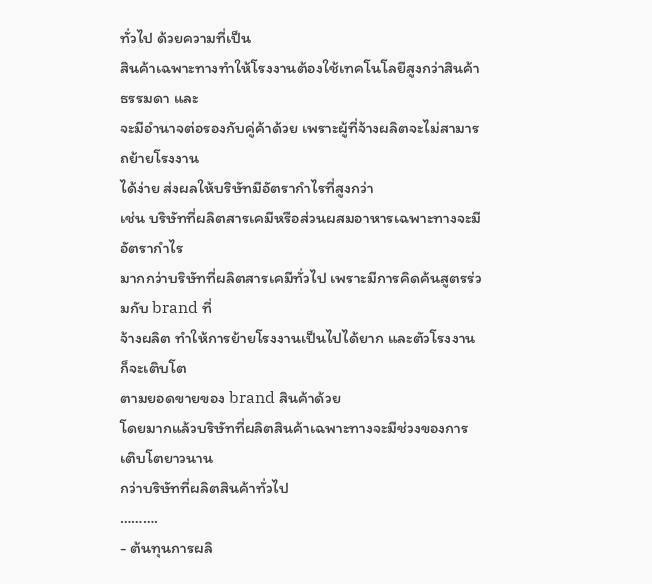ทั่วไป ด้วยความที่เป็น
สินค้าเฉพาะทางทำให้โรงงานต้องใช้เทคโนโลยีสูงกว่าสินค้าธรรมดา และ
จะมีอำนาจต่อรองกับคู่ค้าด้วย เพราะผู้ที่จ้างผลิตจะไม่สามารถย้ายโรงงาน
ได้ง่าย ส่งผลให้บริษัทมีอัตรากำไรที่สูงกว่า
เช่น บริษัทที่ผลิตสารเคมีหรือส่วนผสมอาหารเฉพาะทางจะมีอัตรากำไร
มากกว่าบริษัทที่ผลิตสารเคมีทั่วไป เพราะมีการคิดค้นสูตรร่วมกับ brand ที่
จ้างผลิต ทำให้การย้ายโรงงานเป็นไปได้ยาก และตัวโรงงานก็จะเติบโต
ตามยอดขายของ brand สินค้าด้วย
โดยมากแล้วบริษัทที่ผลิตสินค้าเฉพาะทางจะมีช่วงของการเติบโตยาวนาน
กว่าบริษัทที่ผลิตสินค้าทั่วไป
……….
- ต้นทุนการผลิ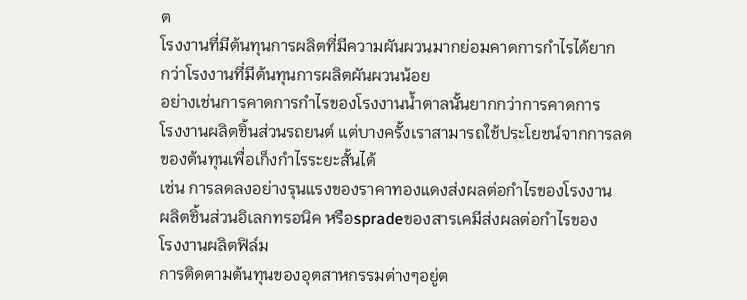ต
โรงงานที่มีต้นทุนการผลิตที่มีความผันผวนมากย่อมคาดการกำไรได้ยาก
กว่าโรงงานที่มีต้นทุนการผลิตผันผวนน้อย
อย่างเช่นการคาดการกำไรของโรงงานน้ำตาลนั้นยากกว่าการคาดการ
โรงงานผลิตชิ้นส่วนรถยนต์ แต่บางครั้งเราสามารถใช้ประโยชน์จากการลด
ของต้นทุนเพื่อเก็งกำไรระยะสั้นได้
เช่น การลดลงอย่างรุนแรงของราคาทองแดงส่งผลต่อกำไรของโรงงาน
ผลิตชิ้นส่วนอิเลกทรอนิค หรือspradeของสารเคมีส่งผลต่อกำไรของ
โรงงานผลิตฟิล์ม
การติดตามต้นทุนของอุตสาหกรรมต่างๆอยู่ต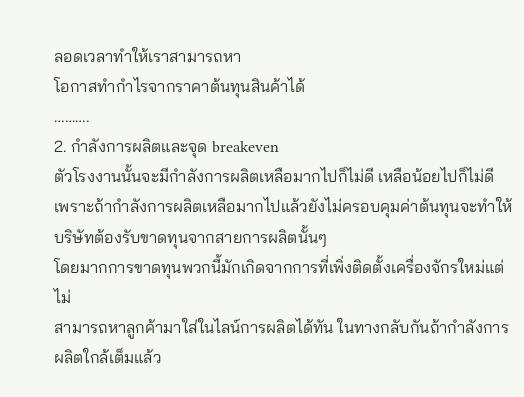ลอดเวลาทำให้เราสามารถหา
โอกาสทำกำไรจากราคาต้นทุนสินค้าได้
……….
2. กำลังการผลิตและจุด breakeven
ตัวโรงงานนั้นจะมีกำลังการผลิตเหลือมากไปก็ไม่ดี เหลือน้อยไปก็ไม่ดี
เพราะถ้ากำลังการผลิตเหลือมากไปแล้วยังไม่ครอบคุมค่าต้นทุนจะทำให้
บริษัทต้องรับขาดทุนจากสายการผลิตนั้นๆ
โดยมากการขาดทุนพวกนี้มักเกิดจากการที่เพิ่งติดตั้งเครื่องจักรใหม่แต่ไม่
สามารถหาลูกค้ามาใส่ในไลน์การผลิตได้ทัน ในทางกลับกันถ้ากำลังการ
ผลิตใกล้เต็มแล้ว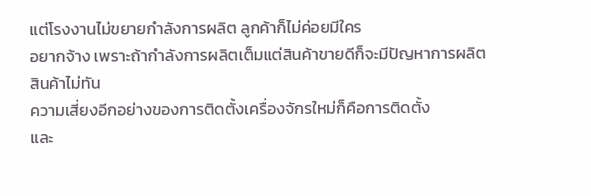แต่โรงงานไม่ขยายกำลังการผลิต ลูกค้าก็ไม่ค่อยมีใคร
อยากจ้าง เพราะถ้ากำลังการผลิตเต็มแต่สินค้าขายดีก็จะมีปัญหาการผลิต
สินค้าไม่ทัน
ความเสี่ยงอีกอย่างของการติดตั้งเครื่องจักรใหม่ก็คือการติดตั้ง
และ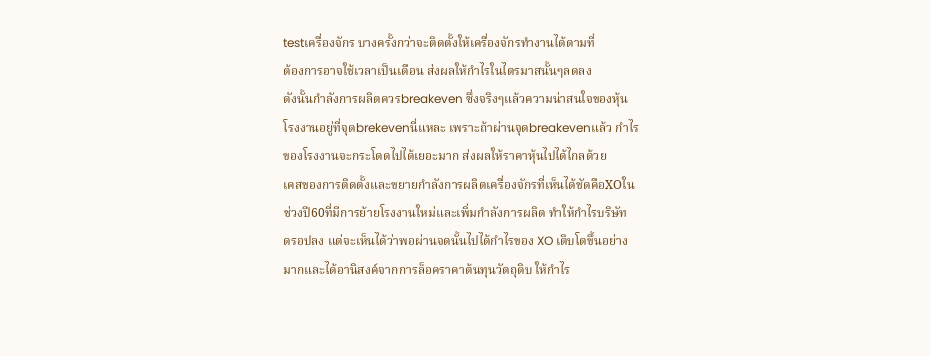testเครื่องจักร บางครั้งกว่าจะติดตั้งให้เครื่องจักรทำงานได้ตามที่
ต้องการอาจใช้เวลาเป็นเดือน ส่งผลให้กำไรในไตรมาสนั้นๆลดลง
ดังนั้นกำลังการผลิตควรbreakeven ซึ่งจริงๆแล้วความน่าสนใจของหุ้น
โรงงานอยู่ที่จุดbrekevenนี่แหละ เพราะถ้าผ่านจุดbreakevenแล้ว กำไร
ของโรงงานจะกระโดดไปได้เยอะมาก ส่งผลให้ราคาหุ้นไปได้ไกลด้วย
เคสของการติดตั้งและขยายกำลังการผลิตเครื่องจักรที่เห็นได้ชัดคือXOใน
ช่วงปี60ที่มีการย้ายโรงงานใหม่และเพิ่มกำลังการผลิต ทำให้กำไรบริษัท
ดรอปลง แต่จะเห็นได้ว่าพอผ่านจดนั้นไปได้กำไรของ XO เติบโตขึ้นอย่าง
มากและได้อานิสงค์จากการล็อคราคาต้นทุนวัตถุดิบ ให้กำไร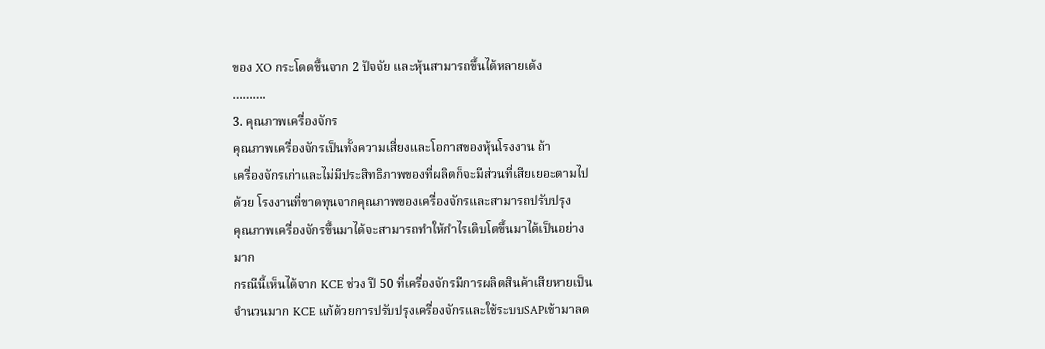ของ XO กระโดดขึ้นจาก 2 ปัจจัย และหุ้นสามารถขึ้นได้หลายเด้ง
……….
3. คุณภาพเครื่องจักร
คุณภาพเครื่องจักรเป็นทั้งความเสี่ยงและโอกาสของหุ้นโรงงาน ถ้า
เครื่องจักรเก่าและไม่มีประสิทธิภาพของที่ผลิตก็จะมีส่วนที่เสียเยอะตามไป
ด้วย โรงงานที่ขาดทุนจากคุณภาพของเครื่องจักรและสามารถปรับปรุง
คุณภาพเครื่องจักรขึ้นมาได้จะสามารถทำให้กำไรเติบโตขึ้นมาได้เป็นอย่าง
มาก
กรณีนี้เห็นได้จาก KCE ช่วง ปี 50 ที่เครื่องจักรมีการผลิตสินค้าเสียหายเป็น
จำนวนมาก KCE แก้ด้วยการปรับปรุงเครื่องจักรและใช้ระบบSAPเข้ามาลด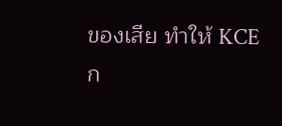ของเสีย ทำให้ KCE ก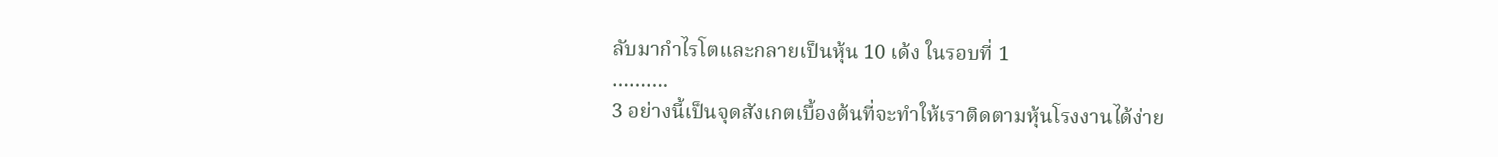ลับมากำไรโตและกลายเป็นหุ้น 10 เด้ง ในรอบที่ 1
……….
3 อย่างนี้เป็นจุดสังเกตเบื้องต้นที่จะทำให้เราติดตามหุ้นโรงงานได้ง่าย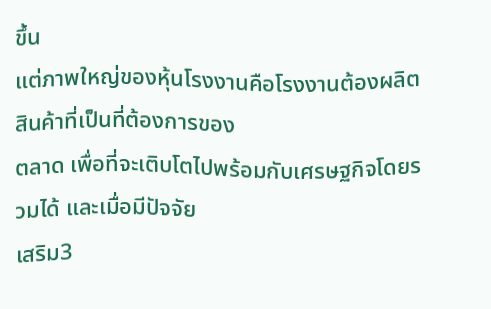ขึ้น
แต่ภาพใหญ่ของหุ้นโรงงานคือโรงงานต้องผลิตสินค้าที่เป็นที่ต้องการของ
ตลาด เพื่อที่จะเติบโตไปพร้อมกับเศรษฐกิจโดยรวมได้ และเมื่อมีปัจจัย
เสริม3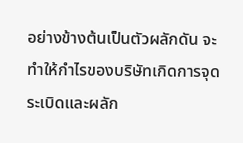อย่างข้างต้นเป็นตัวผลักดัน จะทำให้กำไรของบริษัทเกิดการจุด
ระเบิดและผลัก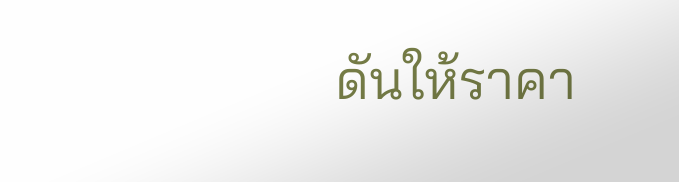ดันให้ราคา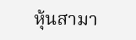หุ้นสามา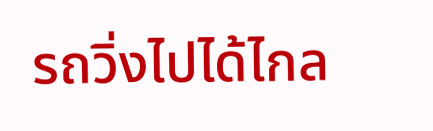รถวิ่งไปได้ไกล